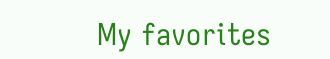My favorites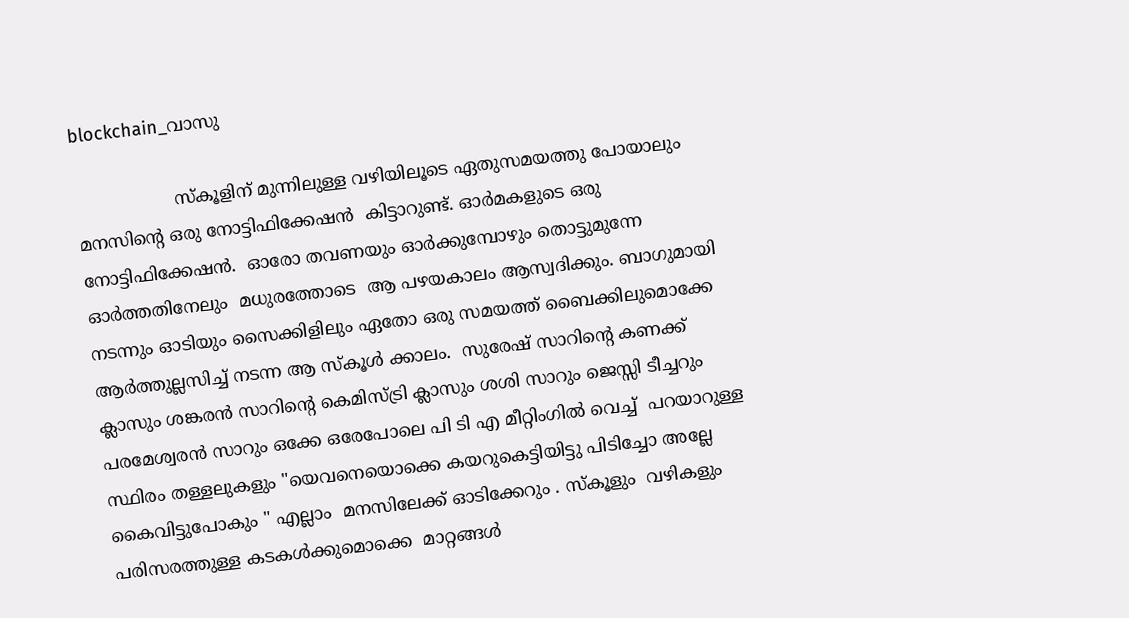blockchain_വാസു

                  സ്കൂളിന് മുന്നിലുള്ള വഴിയിലൂടെ ഏതുസമയത്തു പോയാലും മനസിൻ്റെ ഒരു നോട്ടിഫിക്കേഷൻ  കിട്ടാറുണ്ട്. ഓർമകളുടെ ഒരു നോട്ടിഫിക്കേഷൻ.  ഓരോ തവണയും ഓർക്കുമ്പോഴും തൊട്ടുമുന്നേ ഓർത്തതിനേലും  മധുരത്തോടെ  ആ പഴയകാലം ആസ്വദിക്കും. ബാഗുമായി നടന്നും ഓടിയും സൈക്കിളിലും ഏതോ ഒരു സമയത്ത് ബൈക്കിലുമൊക്കേ ആർത്തുല്ലസിച്ച് നടന്ന ആ സ്കൂൾ ക്കാലം.  സുരേഷ് സാറിൻ്റെ കണക്ക് ക്ലാസും ശങ്കരൻ സാറിൻ്റെ കെമിസ്ട്രി ക്ലാസും ശശി സാറും ജെസ്സി ടീച്ചറും പരമേശ്വരൻ സാറും ഒക്കേ ഒരേപോലെ പി ടി എ മീറ്റിംഗിൽ വെച്ച്  പറയാറുള്ള സ്ഥിരം തള്ളലുകളും "യെവനെയൊക്കെ കയറുകെട്ടിയിട്ടു പിടിച്ചോ അല്ലേ കൈവിട്ടുപോകും " എല്ലാം  മനസിലേക്ക് ഓടിക്കേറും . സ്കൂളും  വഴികളും പരിസരത്തുള്ള കടകൾക്കുമൊക്കെ  മാറ്റങ്ങൾ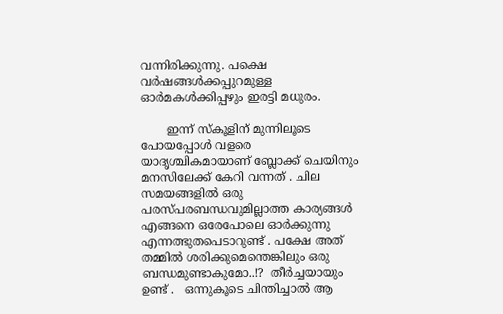വന്നിരിക്കുന്നു. പക്ഷെ വർഷങ്ങൾക്കപ്പുറമുള്ള ഓർമകൾക്കിപ്പഴും ഇരട്ടി മധുരം.

       ഇന്ന് സ്കൂളിന് മുന്നിലൂടെ പോയപ്പോൾ വളരെ യാദൃശ്ചികമായാണ് ബ്ലോക്ക് ചെയിനും മനസിലേക്ക് കേറി വന്നത് . ചില സമയങ്ങളിൽ ഒരു  പരസ്പരബന്ധവുമില്ലാത്ത കാര്യങ്ങൾ എങ്ങനെ ഒരേപോലെ ഓർക്കുന്നു എന്നത്ഭുതപെടാറുണ്ട് . പക്ഷേ അത് തമ്മിൽ ശരിക്കുമെന്തെങ്കിലും ഒരു  ബന്ധമുണ്ടാകുമോ..!?  തീർച്ചയായും ഉണ്ട് .   ഒന്നുകൂടെ ചിന്തിച്ചാൽ ആ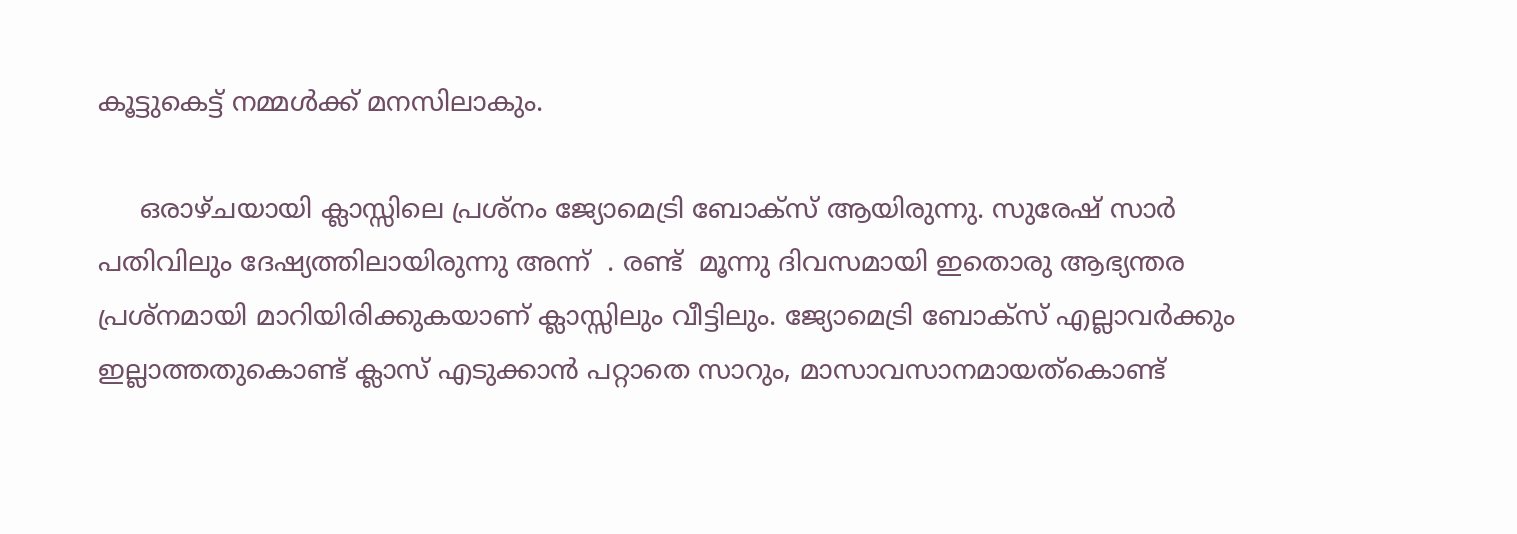കൂട്ടുകെട്ട് നമ്മൾക്ക് മനസിലാകും.

     ഒരാഴ്ചയായി ക്ലാസ്സിലെ പ്രശ്‍നം ജ്യോമെട്രി ബോക്സ് ആയിരുന്നു. സുരേഷ്‌ സാർ  പതിവിലും ദേഷ്യത്തിലായിരുന്നു അന്ന്  . രണ്ട്  മൂന്നു ദിവസമായി ഇതൊരു ആഭ്യന്തര പ്രശ്നമായി മാറിയിരിക്കുകയാണ് ക്ലാസ്സിലും വീട്ടിലും. ജ്യോമെട്രി ബോക്സ് എല്ലാവർക്കും ഇല്ലാത്തതുകൊണ്ട് ക്ലാസ് എടുക്കാൻ പറ്റാതെ സാറും, മാസാവസാനമായത്കൊണ്ട്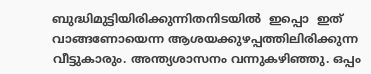ബുദ്ധിമുട്ടിയിരിക്കുന്നിതനിടയിൽ  ഇപ്പൊ  ഇത് വാങ്ങണോയെന്ന ആശയക്കുഴപ്പത്തിലിരിക്കുന്ന വീട്ടുകാരും. അന്ത്യശാസനം വന്നുകഴിഞ്ഞു. ഒപ്പം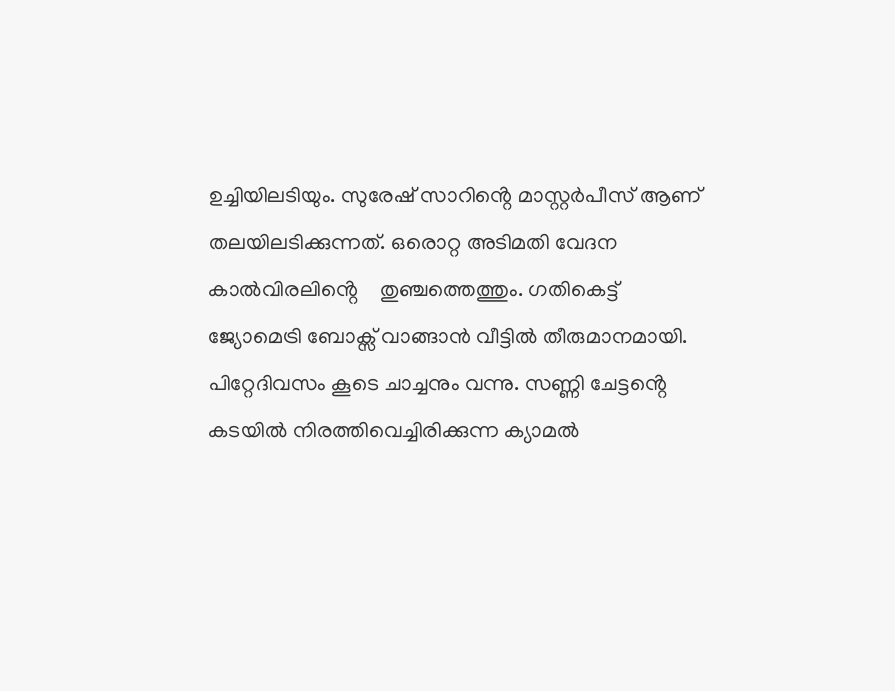ഉച്ചിയിലടിയും. സുരേഷ് സാറിൻ്റെ മാസ്റ്റർപീസ് ആണ് തലയിലടിക്കുന്നത്. ഒരൊറ്റ അടിമതി വേദന കാൽവിരലിൻ്റെ    തുഞ്ചത്തെത്തും. ഗതികെട്ട് ജ്യോമെട്രി ബോക്സ് വാങ്ങാൻ വീട്ടിൽ തീരുമാനമായി. പിറ്റേദിവസം കൂടെ ചാച്ചനും വന്നു. സണ്ണി ചേട്ടൻ്റെ കടയിൽ നിരത്തിവെച്ചിരിക്കുന്ന ക്യാമൽ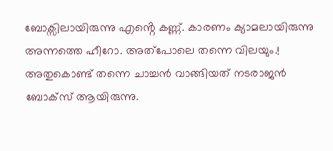ബോക്സിലായിരുന്നു എൻ്റെ കണ്ണ്. കാരണം ക്യാമലായിരുന്നു അന്നത്തെ ഹീറോ. അത്പോലെ തന്നെ വിലയും.! അതുകൊണ്ട് തന്നെ ചാച്ചൻ വാങ്ങിയത് നടരാജൻ ബോക്സ് ആയിരുന്നു.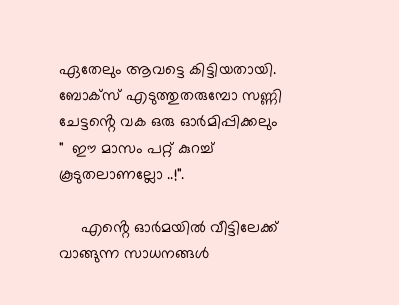ഏതേലും ആവട്ടെ കിട്ടിയതായി. ബോക്സ് എടുത്തുതരുമ്പോ സണ്ണി ചേട്ടൻ്റെ വക ഒരു ഓർമിപ്പിക്കലും        "  ഈ മാസം പറ്റ് കുറച്ച്  കൂടുതലാണല്ലോ ..!".

     എൻ്റെ ഓർമയിൽ വീട്ടിലേക്ക് വാങ്ങുന്ന സാധനങ്ങൾ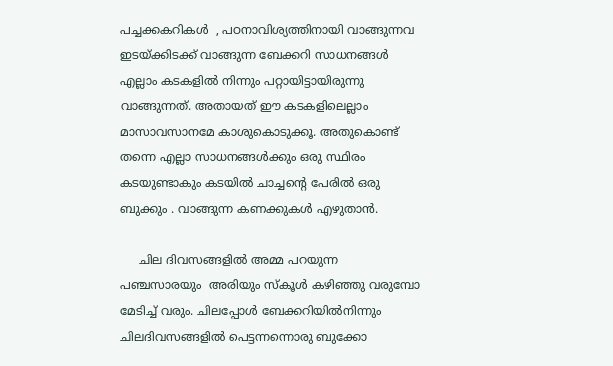പച്ചക്കകറികൾ  , പഠനാവിശ്യത്തിനായി വാങ്ങുന്നവ ഇടയ്ക്കിടക്ക് വാങ്ങുന്ന ബേക്കറി സാധനങ്ങൾ എല്ലാം കടകളിൽ നിന്നും പറ്റായിട്ടായിരുന്നു വാങ്ങുന്നത്. അതായത് ഈ കടകളിലെല്ലാം മാസാവസാനമേ കാശുകൊടുക്കൂ. അതുകൊണ്ട് തന്നെ എല്ലാ സാധനങ്ങൾക്കും ഒരു സ്ഥിരം കടയുണ്ടാകും കടയിൽ ചാച്ചൻ്റെ പേരിൽ ഒരു ബുക്കും . വാങ്ങുന്ന കണക്കുകൾ എഴുതാൻ.

     ചില ദിവസങ്ങളിൽ അമ്മ പറയുന്ന   പഞ്ചസാരയും  അരിയും സ്കൂൾ കഴിഞ്ഞു വരുമ്പോ മേടിച്ച് വരും. ചിലപ്പോൾ ബേക്കറിയിൽനിന്നും ചിലദിവസങ്ങളിൽ പെട്ടന്നന്നൊരു ബുക്കോ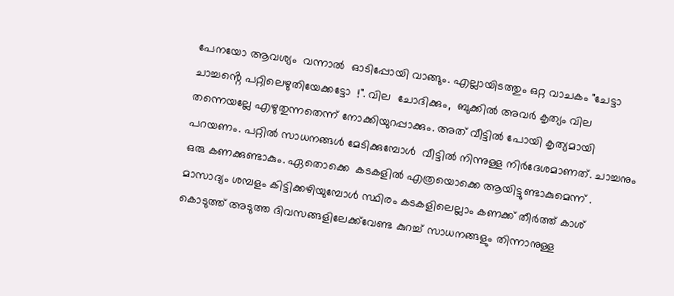പേനയോ ആവശ്യം  വന്നാൽ  ഓടിപ്പോയി വാങ്ങും. എല്ലായിടത്തും ഒറ്റ വാചകം "ചേട്ടാ ചാച്ചൻ്റെ പറ്റിലെഴുതിയേക്കട്ടോ  !". വില  ചോദിക്കും,  ബുക്കിൽ അവർ കൃത്യം വില തന്നെയല്ലേ എഴുതുന്നതെന്ന് നോക്കിയുറപ്പാക്കും. അത് വീട്ടിൽ പോയി കൃത്യമായി പറയണം. പറ്റിൽ സാധനങ്ങൾ മേടിക്കുമ്പോൾ  വീട്ടിൽ നിന്നുള്ള നിർദേശമാണത്. ചാച്ചനും ഒരു കണക്കുണ്ടാകും. ഏതൊക്കെ  കടകളിൽ എത്രയൊക്കെ ആയിട്ടുണ്ടാകുമെന്ന് . മാസാദ്യം ശമ്പളം കിട്ടിക്കഴിയുമ്പോൾ സ്ഥിരം കടകളിലെല്ലാം കണക്ക് തീർത്ത് കാശ്  കൊടുത്ത് അടുത്ത ദിവസങ്ങളിലേക്ക്‌വേണ്ട കുറച്ച് സാധനങ്ങളും തിന്നാനുള്ള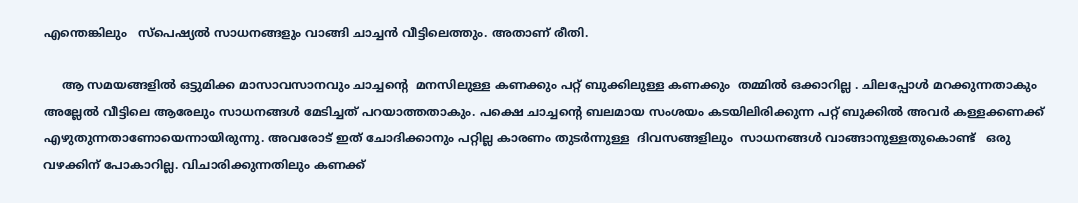എന്തെങ്കിലും   സ്പെഷ്യൽ സാധനങ്ങളും വാങ്ങി ചാച്ചൻ വീട്ടിലെത്തും. അതാണ് രീതി.

     ആ സമയങ്ങളിൽ ഒട്ടുമിക്ക മാസാവസാനവും ചാച്ചൻ്റെ  മനസിലുള്ള കണക്കും പറ്റ് ബുക്കിലുള്ള കണക്കും  തമ്മിൽ ഒക്കാറില്ല . ചിലപ്പോൾ മറക്കുന്നതാകും അല്ലേൽ വീട്ടിലെ ആരേലും സാധനങ്ങൾ മേടിച്ചത് പറയാത്തതാകും. പക്ഷെ ചാച്ചൻ്റെ ബലമായ സംശയം കടയിലിരിക്കുന്ന പറ്റ് ബുക്കിൽ അവർ കള്ളക്കണക്ക് എഴുതുന്നതാണോയെന്നായിരുന്നു. അവരോട് ഇത് ചോദിക്കാനും പറ്റില്ല കാരണം തുടർന്നുള്ള  ദിവസങ്ങളിലും  സാധനങ്ങൾ വാങ്ങാനുള്ളതുകൊണ്ട്   ഒരു വഴക്കിന് പോകാറില്ല. വിചാരിക്കുന്നതിലും കണക്ക്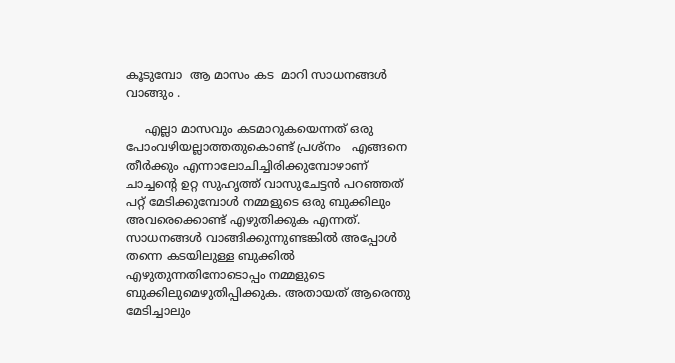കൂടുമ്പോ  ആ മാസം കട  മാറി സാധനങ്ങൾ  വാങ്ങും .

     എല്ലാ മാസവും കടമാറുകയെന്നത് ഒരു പോംവഴിയല്ലാത്തതുകൊണ്ട് പ്രശ്‍നം   എങ്ങനെ തീർക്കും എന്നാലോചിച്ചിരിക്കുമ്പോഴാണ് ചാച്ചൻ്റെ ഉറ്റ സുഹൃത്ത് വാസുചേട്ടൻ പറഞ്ഞത് പറ്റ് മേടിക്കുമ്പോൾ നമ്മളുടെ ഒരു ബുക്കിലും അവരെക്കൊണ്ട് എഴുതിക്കുക എന്നത്. സാധനങ്ങൾ വാങ്ങിക്കുന്നുണ്ടങ്കിൽ അപ്പോൾ തന്നെ കടയിലുള്ള ബുക്കിൽ എഴുതുന്നതിനോടൊപ്പം നമ്മളുടെ ബുക്കിലുമെഴുതിപ്പിക്കുക. അതായത് ആരെന്തു  മേടിച്ചാലും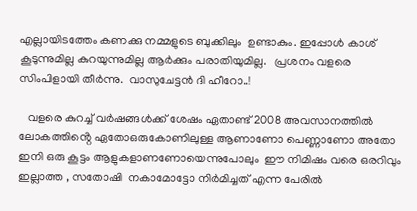എല്ലായിടത്തേം കണക്കു നമ്മളുടെ ബുക്കിലും  ഉണ്ടാകും. ഇപ്പോൾ കാശ് കൂടുന്നുമില്ല കുറയുന്നുമില്ല ആർക്കും പരാതിയുമില്ല.   പ്രശനം വളരെ സിംപിളായി തീർന്നു.  വാസുചേട്ടൻ ദി ഹീറോ..!

   വളരെ കുറച്ച് വർഷങ്ങൾക്ക് ശേഷം ഏതാണ്ട് 2008 അവസാനത്തിൽ ലോകത്തിൻ്റെ ഏതോഒരുകോണിലുള്ള ആണാണോ പെണ്ണാണോ അതോ ഇനി ഒരു കൂട്ടം ആളുകളാണണോയെന്നുപോലും  ഈ നിമിഷം വരെ ഒരറിവും ഇല്ലാത്ത , സതോഷി  നകാമോട്ടോ നിർമിച്ചത് എന്ന പേരിൽ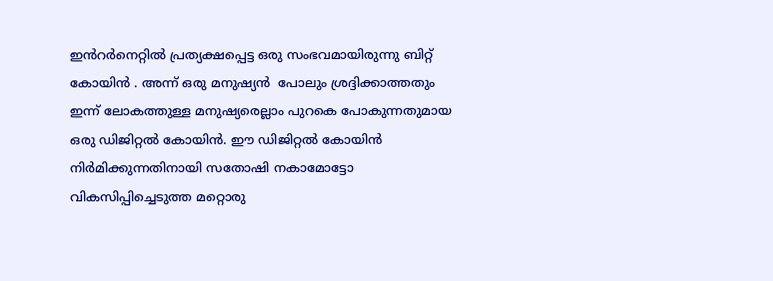ഇൻറർനെറ്റിൽ പ്രത്യക്ഷപ്പെട്ട ഒരു സംഭവമായിരുന്നു ബിറ്റ് കോയിൻ . അന്ന് ഒരു മനുഷ്യൻ  പോലും ശ്രദ്ദിക്കാത്തതും ഇന്ന് ലോകത്തുള്ള മനുഷ്യരെല്ലാം പുറകെ പോകുന്നതുമായ ഒരു ഡിജിറ്റൽ കോയിൻ. ഈ ഡിജിറ്റൽ കോയിൻ നിർമിക്കുന്നതിനായി സതോഷി നകാമോട്ടോ വികസിപ്പിച്ചെടുത്ത മറ്റൊരു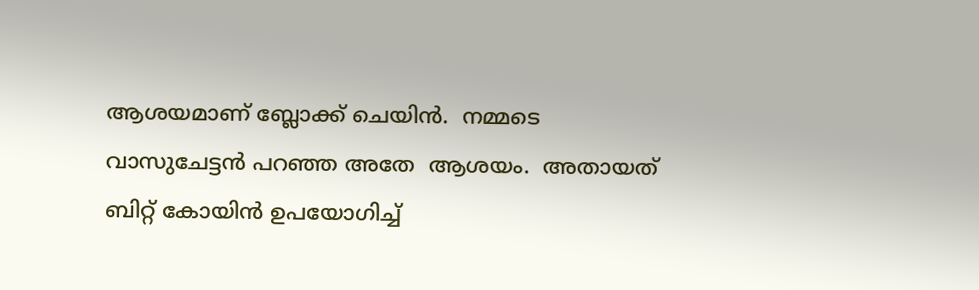ആശയമാണ് ബ്ലോക്ക് ചെയിൻ.  നമ്മടെ വാസുചേട്ടൻ പറഞ്ഞ അതേ  ആശയം.  അതായത് ബിറ്റ് കോയിൻ ഉപയോഗിച്ച്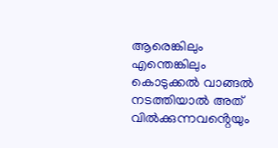ആരെങ്കിലും എന്തെങ്കിലും കൊടുക്കൽ വാങ്ങൽ നടത്തിയാൽ അത് വിൽക്കുന്നവൻ്റെയും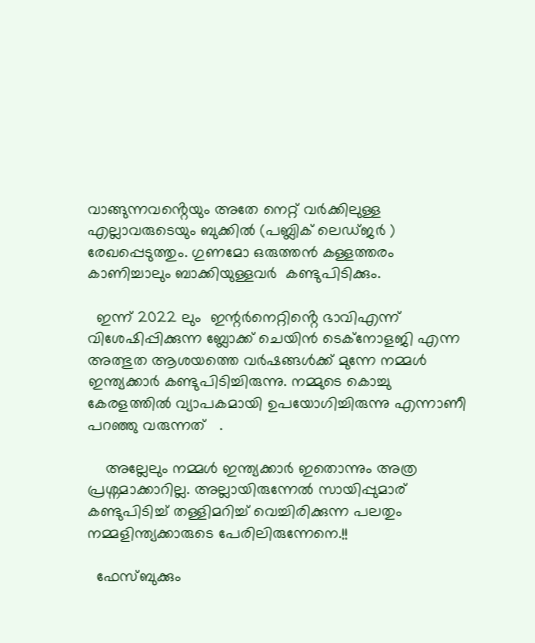വാങ്ങുന്നവൻ്റെയും അതേ നെറ്റ് വർക്കിലുള്ള എല്ലാവരുടെയും ബുക്കിൽ (പബ്ലിക് ലെഡ്ജർ ) രേഖപ്പെടുത്തും. ഗുണമോ ഒരുത്തൻ കള്ളത്തരം കാണിച്ചാലും ബാക്കിയുള്ളവർ  കണ്ടുപിടിക്കും.

  ഇന്ന് 2022 ലും  ഇന്റർനെറ്റിൻ്റെ ഭാവിഎന്ന് വിശേഷിപ്പിക്കുന്ന ബ്ലോക്ക് ചെയിൻ ടെക്നോളജി എന്ന അത്ഭുത ആശയത്തെ വർഷങ്ങൾക്ക് മുന്നേ നമ്മൾ ഇന്ത്യക്കാർ കണ്ടുപിടിച്ചിരുന്നു. നമ്മുടെ കൊച്ചു  കേരളത്തിൽ വ്യാപകമായി ഉപയോഗിച്ചിരുന്നു എന്നാണീ പറഞ്ഞു വരുന്നത്   .

    അല്ലേലും നമ്മൾ ഇന്ത്യക്കാർ ഇതൊന്നും അത്ര പ്രശ്നമാക്കാറില്ല. അല്ലായിരുന്നേൽ സായിപ്പുമാര് കണ്ടുപിടിച്ച്‌ തള്ളിമറിച്ച് വെച്ചിരിക്കുന്ന പലതും  നമ്മളിന്ത്യക്കാരുടെ പേരിലിരുന്നേനെ.!!

  ഫേസ്ബുക്കും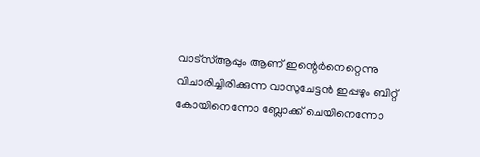വാട്സ്ആപ്പും ആണ് ഇന്റെർനെറ്റെന്നു വിചാരിച്ചിരിക്കുന്ന വാസുചേട്ടൻ ഇപ്പഴും ബിറ്റ് കോയിനെന്നോ ബ്ലോക്ക് ചെയിനെന്നോ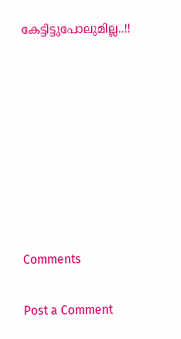കേട്ടിട്ടുപോലുമില്ല..!!








Comments

Post a Comment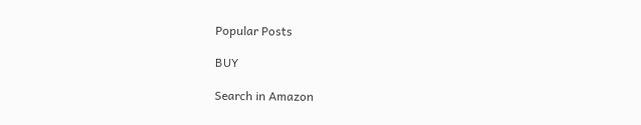Popular Posts

BUY

Search in Amazon